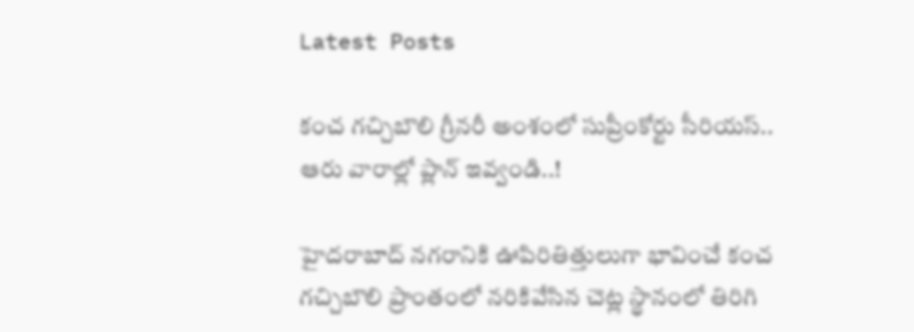Latest Posts

కంచ గచ్చిబౌలి గ్రీనరీ అంశంలో సుప్రీంకోర్టు సీరియస్.. ఆరు వారాల్లో ప్లాన్ ఇవ్వండి..!

హైదరాబాద్ నగరానికి ఊపిరితిత్తులుగా భావించే కంచ గచ్చిబౌలి ప్రాంతంలో నరికివేసిన చెట్ల స్థానంలో తిరిగి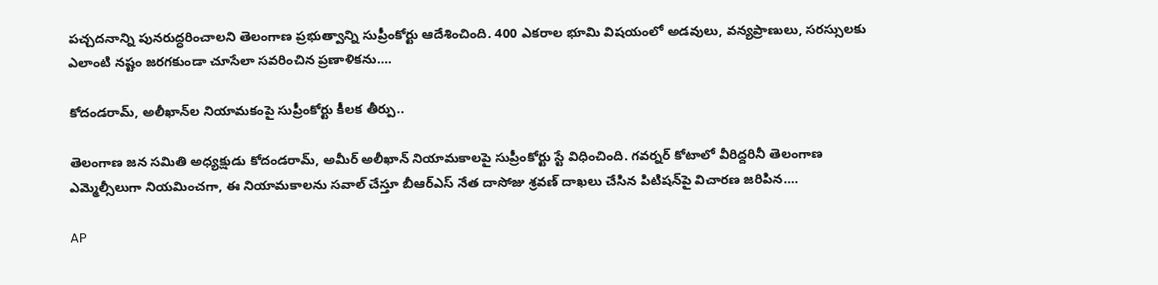పచ్చదనాన్ని పునరుద్ధరించాలని తెలంగాణ ప్రభుత్వాన్ని సుప్రీంకోర్టు ఆదేశించింది. 400 ఎకరాల భూమి విషయంలో అడవులు, వన్యప్రాణులు, సరస్సులకు ఎలాంటి నష్టం జరగకుండా చూసేలా సవరించిన ప్రణాళికను….

కోదండరామ్, అలీఖాన్‌ల నియామకంపై సుప్రీంకోర్టు కీలక తీర్పు..

తెలంగాణ జన సమితి అధ్యక్షుడు కోదండరామ్, అమీర్ అలీఖాన్ నియామకాలపై సుప్రీంకోర్టు స్టే విధించింది. గవర్నర్ కోటాలో వీరిద్దరినీ తెలంగాణ ఎమ్మెల్సీలుగా నియమించగా, ఈ నియామకాలను సవాల్ చేస్తూ బీఆర్ఎస్ నేత దాసోజు శ్రవణ్ దాఖలు చేసిన పిటిషన్‌పై విచారణ జరిపిన….

AP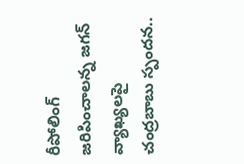రీపోలింగ్ జరిపించాలన్న జగన్ వ్యాఖ్యలపై చంద్రబాబు స్పందన..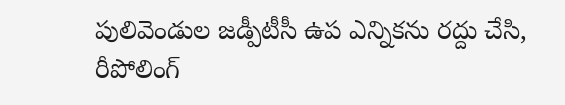పులివెండుల జడ్పీటీసీ ఉప ఎన్నికను రద్దు చేసి, రీపోలింగ్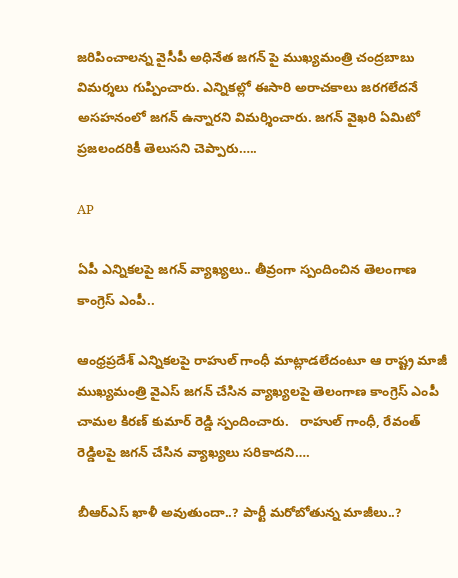జరిపించాలన్న వైసీపీ అధినేత జగన్ పై ముఖ్యమంత్రి చంద్రబాబు విమర్శలు గుప్పించారు. ఎన్నికల్లో ఈసారి అరాచకాలు జరగలేదనే అసహనంలో జగన్ ఉన్నారని విమర్శించారు. జగన్ వైఖరి ఏమిటో ప్రజలందరికీ తెలుసని చెప్పారు…..

AP

ఏపీ ఎన్నికలపై జగన్ వ్యాఖ్యలు.. తీవ్రంగా స్పందించిన తెలంగాణ కాంగ్రెస్ ఎంపీ..

ఆంధ్రప్రదేశ్ ఎన్నికలపై రాహుల్ గాంధీ మాట్లాడలేదంటూ ఆ రాష్ట్ర మాజీ ముఖ్యమంత్రి వైఎస్ జగన్ చేసిన వ్యాఖ్యలపై తెలంగాణ కాంగ్రెస్ ఎంపీ చామల కిరణ్ కుమార్ రెడ్డి స్పందించారు.   రాహుల్ గాంధీ, రేవంత్ రెడ్డిలపై జగన్ చేసిన వ్యాఖ్యలు సరికాదని….

బీఆర్ఎస్ ఖాళీ అవుతుందా..? పార్టీ మరోబోతున్న మాజీలు..?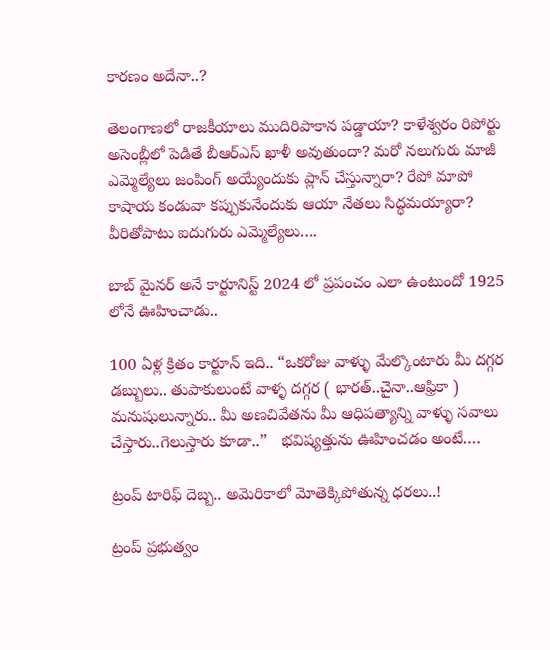కారణం అదేనా..?

తెలంగాణలో రాజకీయాలు ముదిరిపాకాన పడ్డాయా? కాళేశ్వరం రిపోర్టు అసెంబ్లీలో పెడితే బీఆర్ఎస్ ఖాళీ అవుతుందా? మరో నలుగురు మాజీ ఎమ్మెల్యేలు జంపింగ్ అయ్యేందుకు ప్లాన్ చేస్తున్నారా? రేపో మాపో కాషాయ కండువా కప్పుకునేందుకు ఆయా నేతలు సిద్ధమయ్యారా? వీరితోపాటు ఐదుగురు ఎమ్మెల్యేలు….

బాబ్ మైనర్ అనే కార్టూనిస్ట్ 2024 లో ప్రపంచం ఎలా ఉంటుందో 1925 లోనే ఊహించాడు..

100 ఏళ్ల క్రితం కార్టూన్ ఇది.. “ఒకరోజు వాళ్ళు మేల్కొంటారు మీ దగ్గర డబ్బులు.. తుపాకులుంటే వాళ్ళ దగ్గర ( భారత్..చైనా..ఆఫ్రికా ) మనుషులున్నారు.. మీ అణచివేతను మీ ఆధిపత్యాన్ని వాళ్ళు సవాలు చేస్తారు..గెలుస్తారు కూడా..”   భవిష్యత్తును ఊహించడం అంటే….

ట్రంప్ టారిఫ్ దెబ్బ.. అమెరికాలో మోతెక్కిపోతున్న ధరలు..!

ట్రంప్ ప్రభుత్వం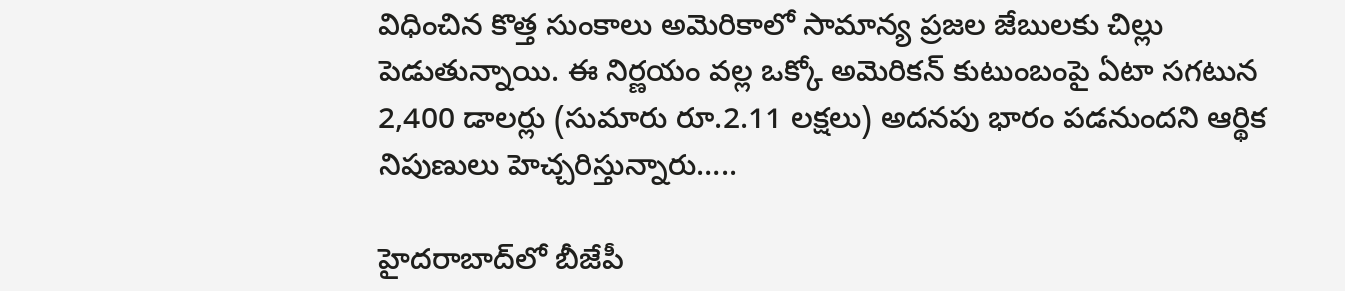విధించిన కొత్త సుంకాలు అమెరికాలో సామాన్య ప్రజల జేబులకు చిల్లు పెడుతున్నాయి. ఈ నిర్ణయం వల్ల ఒక్కో అమెరికన్ కుటుంబంపై ఏటా సగటున 2,400 డాలర్లు (సుమారు రూ.2.11 లక్షలు) అదనపు భారం పడనుందని ఆర్థిక నిపుణులు హెచ్చరిస్తున్నారు…..

హైదరాబాద్‌లో బీజేపీ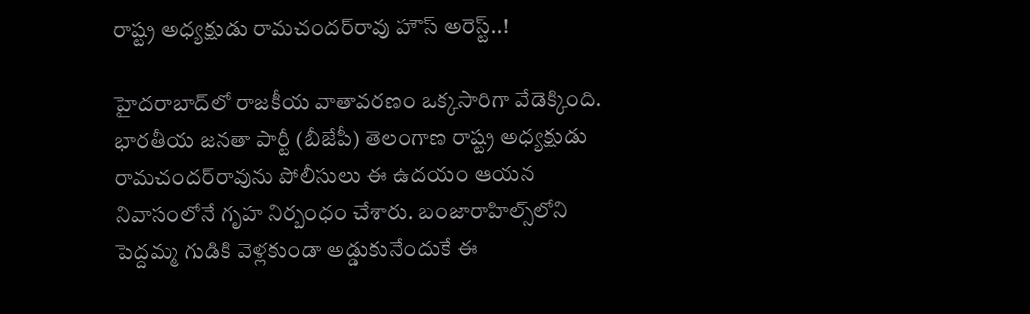రాష్ట్ర అధ్యక్షుడు రామచందర్‌రావు హౌస్ అరెస్ట్..!

హైదరాబాద్‌లో రాజకీయ వాతావరణం ఒక్కసారిగా వేడెక్కింది. భారతీయ జనతా పార్టీ (బీజేపీ) తెలంగాణ రాష్ట్ర అధ్యక్షుడు రామచందర్‌రావును పోలీసులు ఈ ఉదయం ఆయన నివాసంలోనే గృహ నిర్బంధం చేశారు. బంజారాహిల్స్‌లోని పెద్దమ్మ గుడికి వెళ్లకుండా అడ్డుకునేందుకే ఈ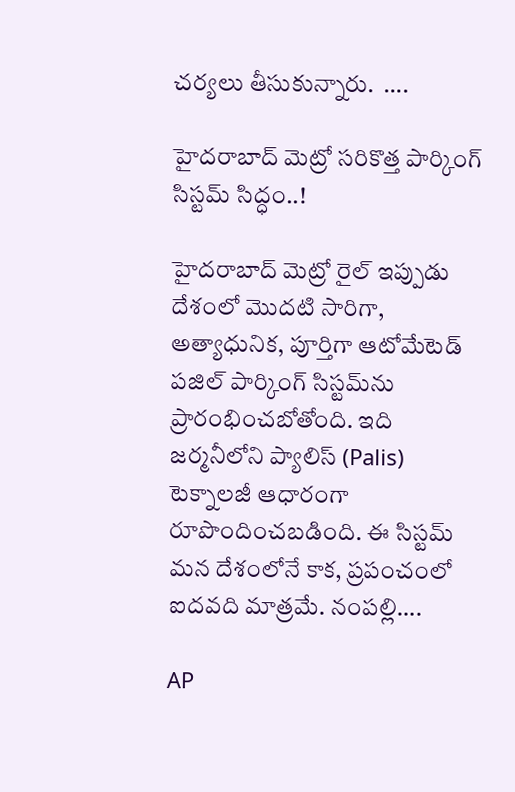చర్యలు తీసుకున్నారు.  ….

హైదరాబాద్ మెట్రో సరికొత్త పార్కింగ్ సిస్టమ్ సిద్ధం..!

హైదరాబాద్ మెట్రో రైల్ ఇప్పుడు దేశంలో మొదటి సారిగా, అత్యాధునిక, పూర్తిగా ఆటోమేటెడ్ పజిల్ పార్కింగ్ సిస్టమ్‌ను ప్రారంభించబోతోంది. ఇది జర్మనీలోని ప్యాలిస్ (Palis) టెక్నాలజీ ఆధారంగా రూపొందించబడింది. ఈ సిస్టమ్ మన దేశంలోనే కాక, ప్రపంచంలో ఐదవది మాత్రమే. నంపల్లి….

AP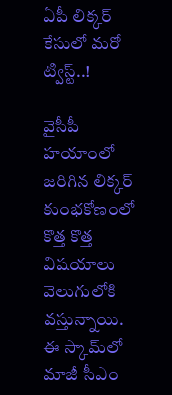ఏపీ లిక్కర్ కేసులో మరో ట్విస్ట్..!

వైసీపీ హయాంలో జరిగిన లిక్కర్ కుంభకోణంలో కొత్త కొత్త విషయాలు వెలుగులోకి వస్తున్నాయి. ఈ స్కామ్‌లో మాజీ సీఎం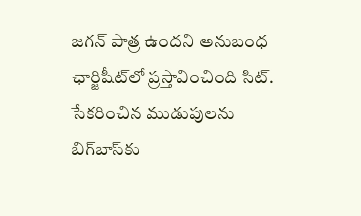జగన్ పాత్ర ఉందని అనుబంధ ఛార్జిషీట్‌లో ప్రస్తావించింది సిట్. సేకరించిన ముడుపులను బిగ్‌బాస్‌కు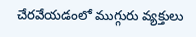చేరవేయడంలో ముగ్గురు వ్యక్తులు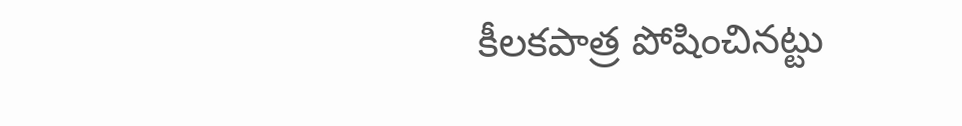కీలకపాత్ర పోషించినట్టు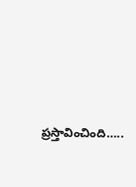ప్రస్తావించింది…..